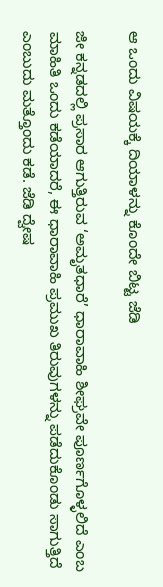ಆ ಒಂದು ವಿಷಯಕ್ಕೆ ದಿಯಾಳನ್ನು ಕೊಂದೇ ಬಿಟ್ಟ ಜೆಡಿ

ಜೀ ಕನ್ನಡದಲ್ಲಿ ಪ್ರಸಾರ ಆಗುತ್ತಿರುವ ‘ಅಮೃತಧಾರೆ’ ಧಾರಾವಾಹಿ ಶೀಘ್ರವೇ ಪೂರ್ಣಗೊಳ್ಳಲಿದೆ ಎಂಬ ಮಾಹಿತಿ ಒಂದು ಕಡೆಯಾದರೆ, ಈ ಧಾರಾವಾಹಿ ಪ್ರಮುಖ ತಿರುವುಗಳನ್ನು ಪಡೆದುಕೊಂಡು ಸಾಗುತ್ತಿದೆ ಎಂಬುದು ಮತ್ತೊಂದು ಕಡೆ. ಜೆಡಿ ದ್ವೇಷ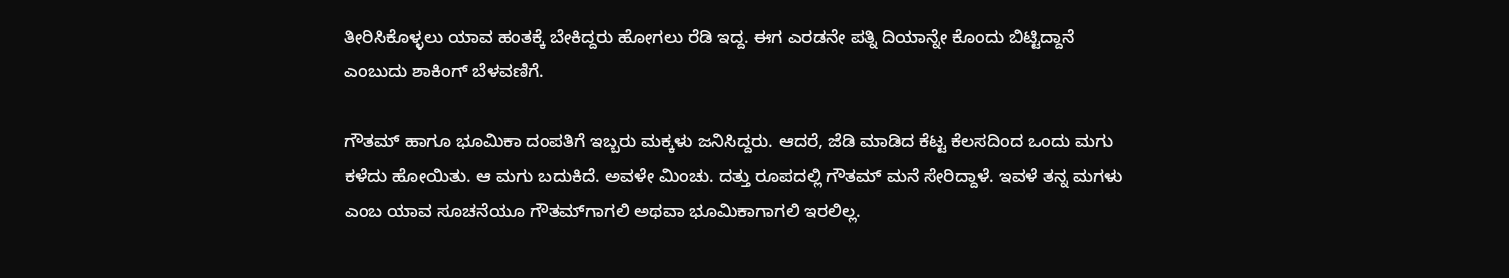ತೀರಿಸಿಕೊಳ್ಳಲು ಯಾವ ಹಂತಕ್ಕೆ ಬೇಕಿದ್ದರು ಹೋಗಲು ರೆಡಿ ಇದ್ದ. ಈಗ ಎರಡನೇ ಪತ್ನಿ ದಿಯಾನ್ನೇ ಕೊಂದು ಬಿಟ್ಟಿದ್ದಾನೆ ಎಂಬುದು ಶಾಕಿಂಗ್ ಬೆಳವಣಿಗೆ.

ಗೌತಮ್ ಹಾಗೂ ಭೂಮಿಕಾ ದಂಪತಿಗೆ ಇಬ್ಬರು ಮಕ್ಕಳು ಜನಿಸಿದ್ದರು. ಆದರೆ, ಜೆಡಿ ಮಾಡಿದ ಕೆಟ್ಟ ಕೆಲಸದಿಂದ ಒಂದು ಮಗು ಕಳೆದು ಹೋಯಿತು. ಆ ಮಗು ಬದುಕಿದೆ. ಅವಳೇ ಮಿಂಚು. ದತ್ತು ರೂಪದಲ್ಲಿ ಗೌತಮ್ ಮನೆ ಸೇರಿದ್ದಾಳೆ. ಇವಳೆ ತನ್ನ ಮಗಳು ಎಂಬ ಯಾವ ಸೂಚನೆಯೂ ಗೌತಮ್‌ಗಾಗಲಿ ಅಥವಾ ಭೂಮಿಕಾಗಾಗಲಿ ಇರಲಿಲ್ಲ.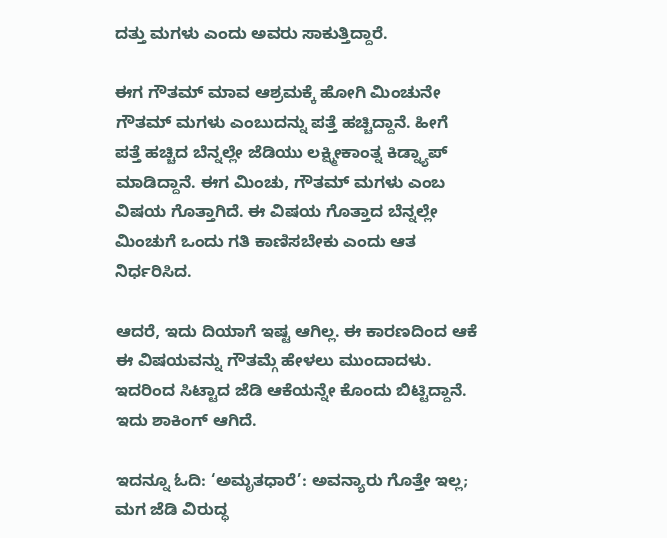ದತ್ತು ಮಗಳು ಎಂದು ಅವರು ಸಾಕುತ್ತಿದ್ದಾರೆ.

ಈಗ ಗೌತಮ್ ಮಾವ ಆಶ್ರಮಕ್ಕೆ ಹೋಗಿ ಮಿಂಚುನೇ ಗೌತಮ್ ಮಗಳು ಎಂಬುದನ್ನು ಪತ್ತೆ ಹಚ್ಚಿದ್ದಾನೆ. ಹೀಗೆ ಪತ್ತೆ ಹಚ್ಚಿದ ಬೆನ್ನಲ್ಲೇ ಜೆಡಿಯು ಲಕ್ಷ್ಮೀಕಾಂತ್ನ ಕಿಡ್ನ್ಯಾಪ್ ಮಾಡಿದ್ದಾನೆ. ಈಗ ಮಿಂಚು, ಗೌತಮ್ ಮಗಳು ಎಂಬ ವಿಷಯ ಗೊತ್ತಾಗಿದೆ. ಈ ವಿಷಯ ಗೊತ್ತಾದ ಬೆನ್ನಲ್ಲೇ ಮಿಂಚುಗೆ ಒಂದು ಗತಿ ಕಾಣಿಸಬೇಕು ಎಂದು ಆತ ನಿರ್ಧರಿಸಿದ.

ಆದರೆ, ಇದು ದಿಯಾಗೆ ಇಷ್ಟ ಆಗಿಲ್ಲ. ಈ ಕಾರಣದಿಂದ ಆಕೆ ಈ ವಿಷಯವನ್ನು ಗೌತಮ್ಗೆ ಹೇಳಲು ಮುಂದಾದಳು. ಇದರಿಂದ ಸಿಟ್ಟಾದ ಜೆಡಿ ಆಕೆಯನ್ನೇ ಕೊಂದು ಬಿಟ್ಟಿದ್ದಾನೆ. ಇದು ಶಾಕಿಂಗ್ ಆಗಿದೆ.

ಇದನ್ನೂ ಓದಿ: ‘ಅಮೃತಧಾರೆ’: ಅವನ್ಯಾರು ಗೊತ್ತೇ ಇಲ್ಲ; ಮಗ ಜೆಡಿ ವಿರುದ್ಧ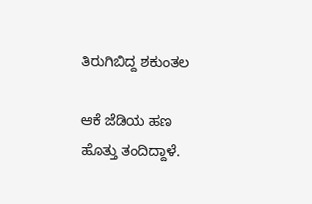ತಿರುಗಿಬಿದ್ದ ಶಕುಂತಲ

ಆಕೆ ಜೆಡಿಯ ಹಣ ಹೊತ್ತು ತಂದಿದ್ದಾಳೆ.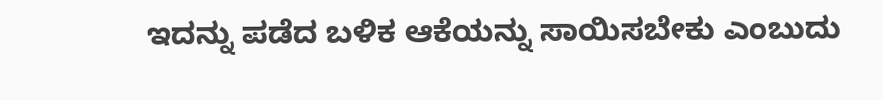ಇದನ್ನು ಪಡೆದ ಬಳಿಕ ಆಕೆಯನ್ನು ಸಾಯಿಸಬೇಕು ಎಂಬುದು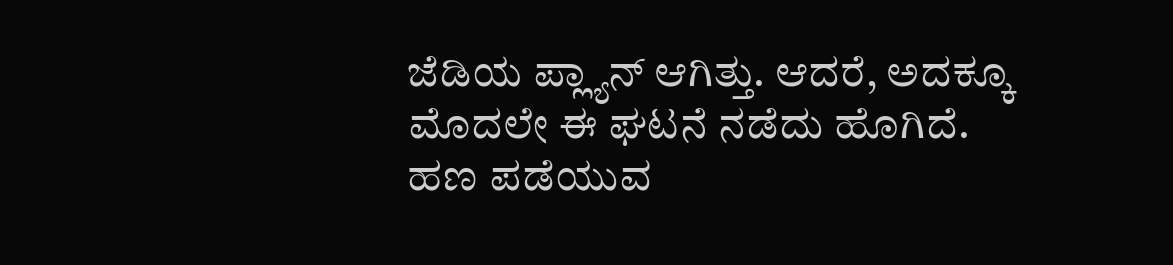ಜೆಡಿಯ ಪ್ಲ್ಯಾನ್ ಆಗಿತ್ತು. ಆದರೆ, ಅದಕ್ಕೂ ಮೊದಲೇ ಈ ಘಟನೆ ನಡೆದು ಹೊಗಿದೆ. ಹಣ ಪಡೆಯುವ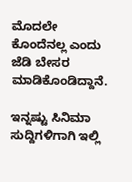ಮೊದಲೇ ಕೊಂದೆನಲ್ಲ ಎಂದು ಜೆಡಿ ಬೇಸರ ಮಾಡಿಕೊಂಡಿದ್ದಾನೆ.

ಇನ್ನಷ್ಟು ಸಿನಿಮಾ ಸುದ್ದಿಗಳಿಗಾಗಿ ಇಲ್ಲಿ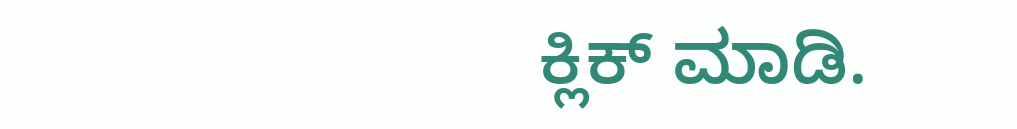ಕ್ಲಿಕ್ ಮಾಡಿ.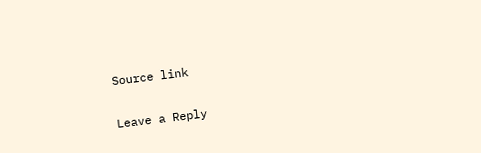Source link

Leave a Reply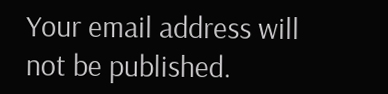Your email address will not be published.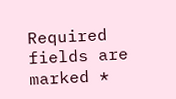Required fields are marked *